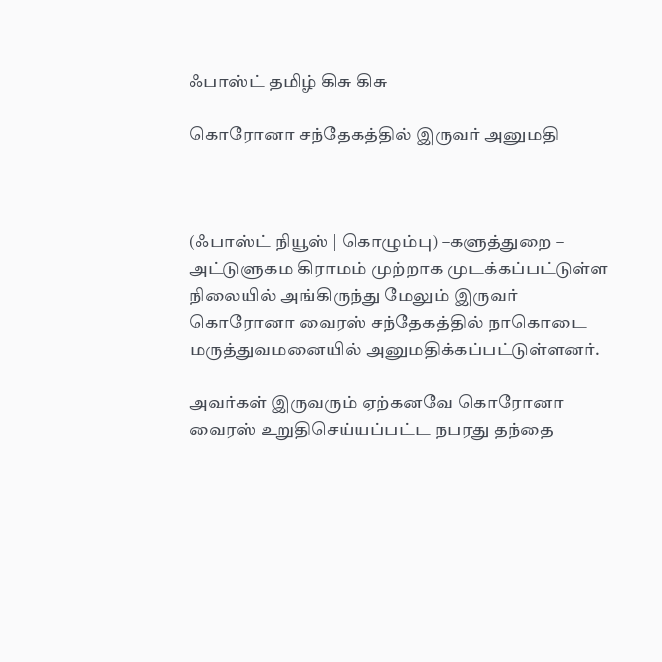ஃபாஸ்ட் தமிழ் கிசு கிசு

கொரோனா சந்தேகத்தில் இருவர் அனுமதி



(ஃபாஸ்ட் நியூஸ் | கொழும்பு) –களுத்துறை – அட்டுளுகம கிராமம் முற்றாக முடக்கப்பட்டுள்ள நிலையில் அங்கிருந்து மேலும் இருவர் கொரோனா வைரஸ் சந்தேகத்தில் நாகொடை மருத்துவமனையில் அனுமதிக்கப்பட்டுள்ளனர்.

அவர்கள் இருவரும் ஏற்கனவே கொரோனா வைரஸ் உறுதிசெய்யப்பட்ட நபரது தந்தை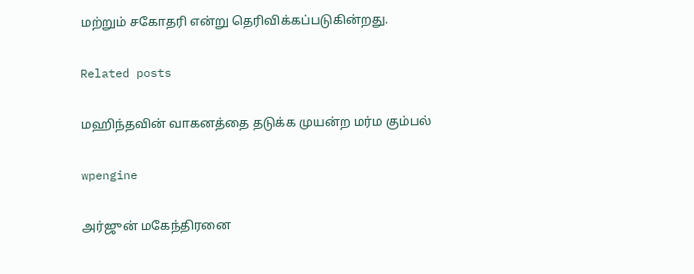மற்றும் சகோதரி என்று தெரிவிக்கப்படுகின்றது.

Related posts

மஹிந்தவின் வாகனத்தை தடுக்க முயன்ற மர்ம கும்பல்

wpengine

அர்ஜுன் மகேந்திரனை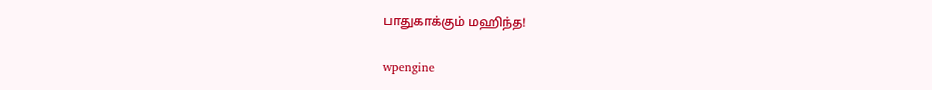பாதுகாக்கும் மஹிந்த!

wpengine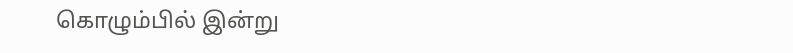கொழும்பில் இன்று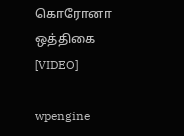கொரோனா ஒத்திகை [VIDEO]

wpengine